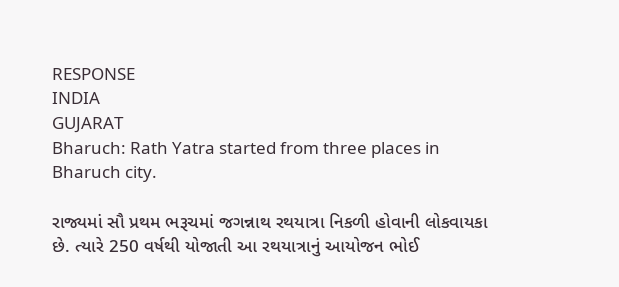RESPONSE
INDIA
GUJARAT
Bharuch: Rath Yatra started from three places in Bharuch city.

રાજ્યમાં સૌ પ્રથમ ભરૂચમાં જગન્નાથ રથયાત્રા નિકળી હોવાની લોકવાયકા છે. ત્યારે 250 વર્ષથી યોજાતી આ રથયાત્રાનું આયોજન ભોઈ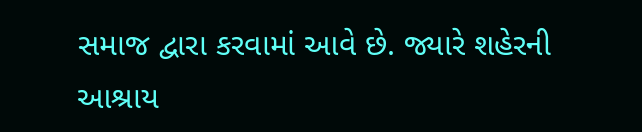સમાજ દ્વારા કરવામાં આવે છે. જ્યારે શહેરની આશ્રાય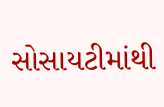સોસાયટીમાંથી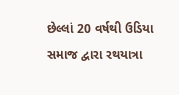છેલ્લાં 20 વર્ષથી ઉડિયા સમાજ દ્વારા રથયાત્રા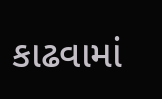કાઢવામાં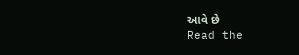આવે છે
Read the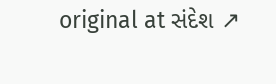original at સંદેશ ↗